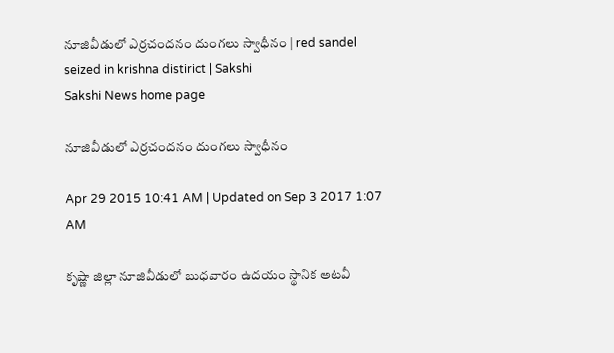నూజివీడులో ఎర్రచందనం దుంగలు స్వాధీనం | red sandel seized in krishna distirict | Sakshi
Sakshi News home page

నూజివీడులో ఎర్రచందనం దుంగలు స్వాధీనం

Apr 29 2015 10:41 AM | Updated on Sep 3 2017 1:07 AM

కృష్ణా జిల్లా నూజివీడులో బుధవారం ఉదయం స్థానిక అటవీ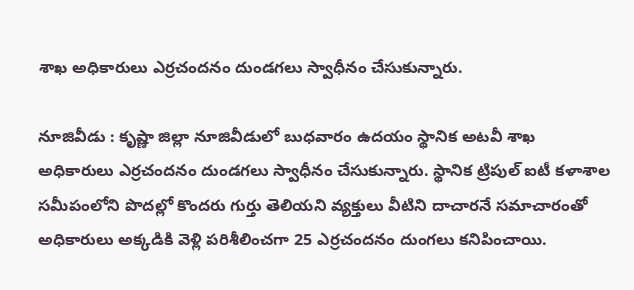శాఖ అధికారులు ఎర్రచందనం దుండగలు స్వాధీనం చేసుకున్నారు.

నూజివీడు : కృష్ణా జిల్లా నూజివీడులో బుధవారం ఉదయం స్థానిక అటవీ శాఖ అధికారులు ఎర్రచందనం దుండగలు స్వాధీనం చేసుకున్నారు. స్థానిక ట్రిపుల్ ఐటీ కళాశాల సమీపంలోని పొదల్లో కొందరు గుర్తు తెలియని వ్యక్తులు వీటిని దాచారనే సమాచారంతో అధికారులు అక్కడికి వెళ్లి పరిశీలించగా 25 ఎర్రచందనం దుంగలు కనిపించాయి.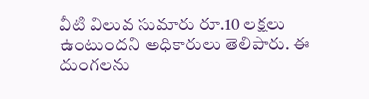వీటి విలువ సుమారు రూ.10 లక్షలు ఉంటుందని అధికారులు తెలిపారు. ఈ దుంగలను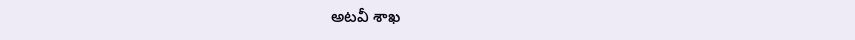అటవీ శాఖ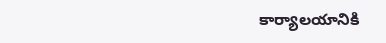కార్యాలయానికి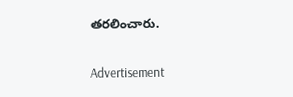తరలించారు.

Advertisement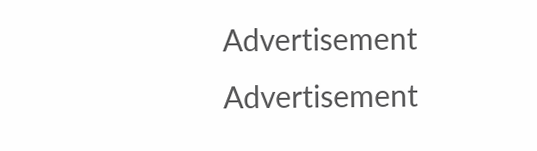Advertisement
Advertisement